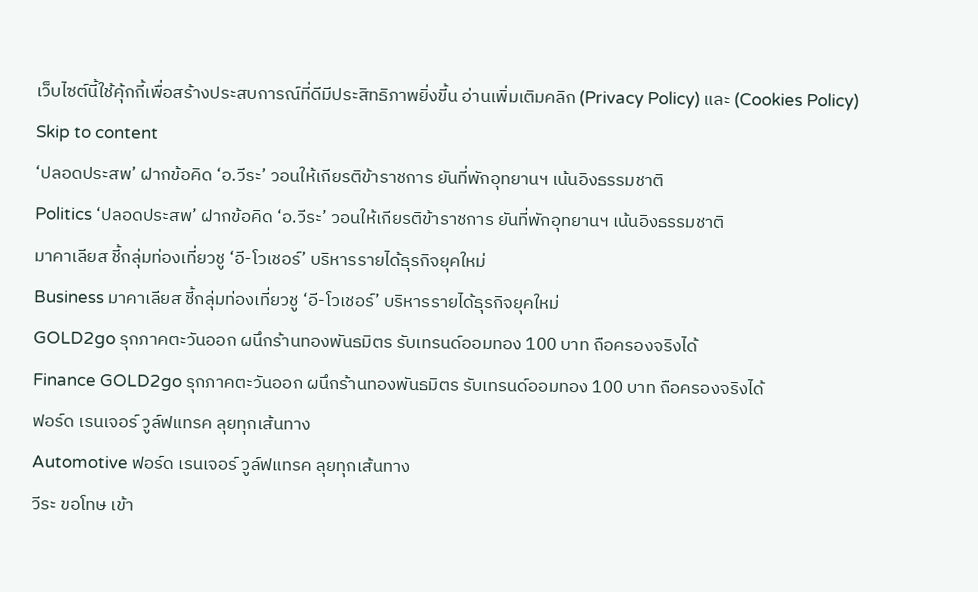เว็บไซต์นี้ใช้คุ้กกี้เพื่อสร้างประสบการณ์ที่ดีมีประสิทธิภาพยิ่งขี้น อ่านเพิ่มเติมคลิก (Privacy Policy) และ (Cookies Policy)
Skip to content
‘ปลอดประสพ’ ฝากข้อคิด ‘อ.วีระ’ วอนให้เกียรติข้าราชการ ยันที่พักอุทยานฯ เน้นอิงธรรมชาติ
Politics ‘ปลอดประสพ’ ฝากข้อคิด ‘อ.วีระ’ วอนให้เกียรติข้าราชการ ยันที่พักอุทยานฯ เน้นอิงธรรมชาติ
มาคาเลียส ชี้กลุ่มท่องเที่ยวชู ‘อี-โวเชอร์’ บริหารรายได้ธุรกิจยุคใหม่
Business มาคาเลียส ชี้กลุ่มท่องเที่ยวชู ‘อี-โวเชอร์’ บริหารรายได้ธุรกิจยุคใหม่
GOLD2go รุกภาคตะวันออก ผนึกร้านทองพันธมิตร รับเทรนด์ออมทอง 100 บาท ถือครองจริงได้
Finance GOLD2go รุกภาคตะวันออก ผนึกร้านทองพันธมิตร รับเทรนด์ออมทอง 100 บาท ถือครองจริงได้
ฟอร์ด เรนเจอร์ วูล์ฟแทรค ลุยทุกเส้นทาง
Automotive ฟอร์ด เรนเจอร์ วูล์ฟแทรค ลุยทุกเส้นทาง
วีระ ขอโทษ เข้า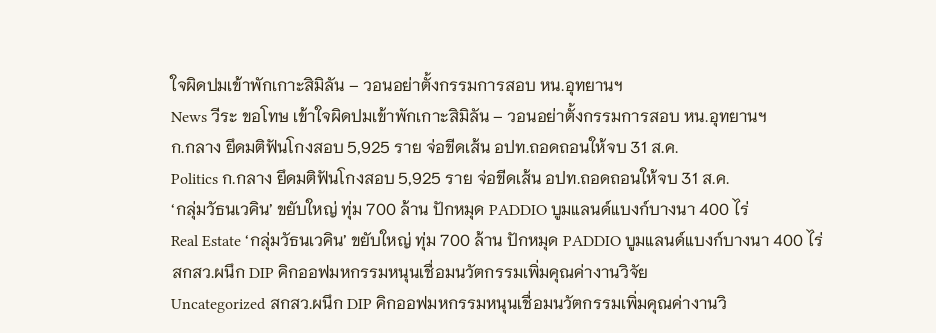ใจผิดปมเข้าพักเกาะสิมิลัน – วอนอย่าตั้งกรรมการสอบ หน.อุทยานฯ
News วีระ ขอโทษ เข้าใจผิดปมเข้าพักเกาะสิมิลัน – วอนอย่าตั้งกรรมการสอบ หน.อุทยานฯ
ก.กลาง ยึดมติฟันโกงสอบ 5,925 ราย จ่อขีดเส้น อปท.ถอดถอนให้จบ 31 ส.ค.
Politics ก.กลาง ยึดมติฟันโกงสอบ 5,925 ราย จ่อขีดเส้น อปท.ถอดถอนให้จบ 31 ส.ค.
‘กลุ่มวัธนเวคิน’ ขยับใหญ่ ทุ่ม 700 ล้าน ปักหมุด PADDIO บูมแลนด์แบงก์บางนา 400 ไร่
Real Estate ‘กลุ่มวัธนเวคิน’ ขยับใหญ่ ทุ่ม 700 ล้าน ปักหมุด PADDIO บูมแลนด์แบงก์บางนา 400 ไร่
สกสว.ผนึก DIP คิกออฟมหกรรมหนุนเชื่อมนวัตกรรมเพิ่มคุณค่างานวิจัย
Uncategorized สกสว.ผนึก DIP คิกออฟมหกรรมหนุนเชื่อมนวัตกรรมเพิ่มคุณค่างานวิ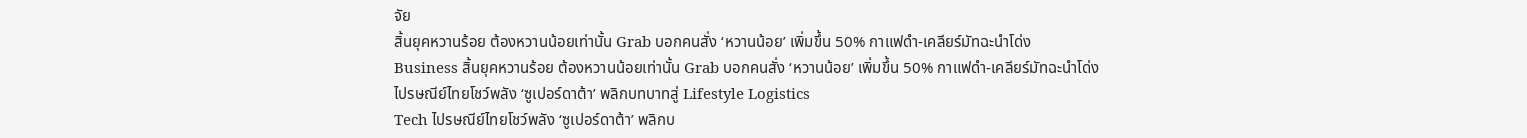จัย
สิ้นยุคหวานร้อย ต้องหวานน้อยเท่านั้น Grab บอกคนสั่ง ‘หวานน้อย’ เพิ่มขึ้น 50% กาแฟดำ-เคลียร์มัทฉะนำโด่ง
Business สิ้นยุคหวานร้อย ต้องหวานน้อยเท่านั้น Grab บอกคนสั่ง ‘หวานน้อย’ เพิ่มขึ้น 50% กาแฟดำ-เคลียร์มัทฉะนำโด่ง
ไปรษณีย์ไทยโชว์พลัง ‘ซูเปอร์ดาต้า’ พลิกบทบาทสู่ Lifestyle Logistics
Tech ไปรษณีย์ไทยโชว์พลัง ‘ซูเปอร์ดาต้า’ พลิกบ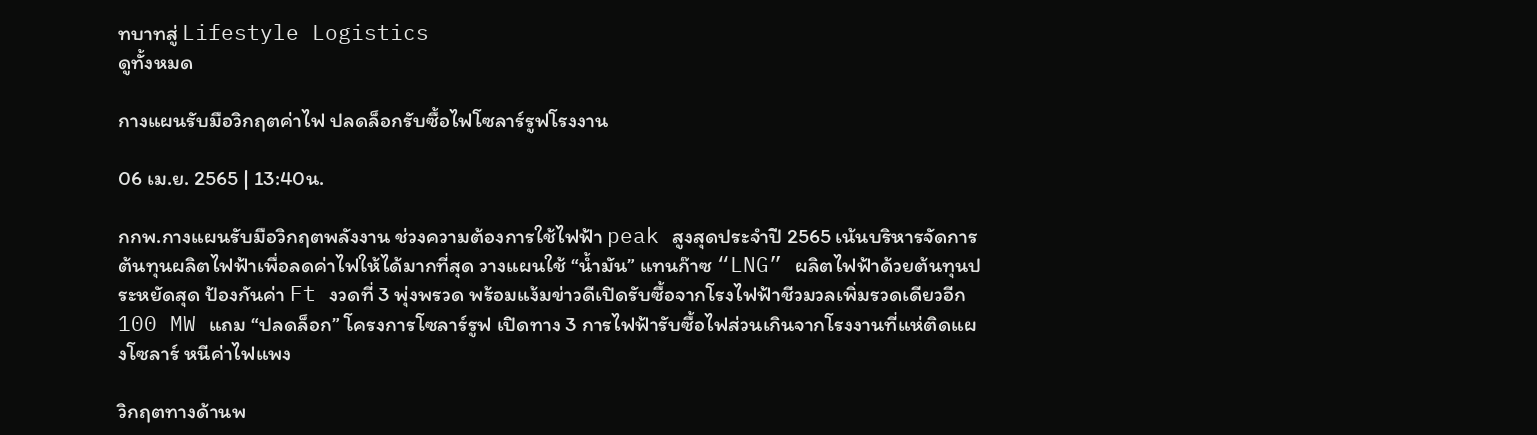ทบาทสู่ Lifestyle Logistics
ดูทั้งหมด

กางแผนรับมือวิกฤตค่าไฟ ปลดล็อกรับซื้อไฟโซลาร์รูฟโรงงาน

06 เม.ย. 2565 | 13:40น.

กกพ.กางแผนรับมือวิกฤตพลังงาน ช่วงความต้องการใช้ไฟฟ้า peak สูงสุดประจำปี 2565 เน้นบริหารจัดการต้นทุนผลิตไฟฟ้าเพื่อลดค่าไฟให้ได้มากที่สุด วางแผนใช้ “น้ำมัน” แทนก๊าซ “LNG” ผลิตไฟฟ้าด้วยต้นทุนประหยัดสุด ป้องกันค่า Ft งวดที่ 3 พุ่งพรวด พร้อมแง้มข่าวดีเปิดรับซื้อจากโรงไฟฟ้าชีวมวลเพิ่มรวดเดียวอีก 100 MW แถม “ปลดล็อก” โครงการโซลาร์รูฟ เปิดทาง 3 การไฟฟ้ารับซื้อไฟส่วนเกินจากโรงงานที่แห่ติดแผงโซลาร์ หนีค่าไฟแพง

วิกฤตทางด้านพ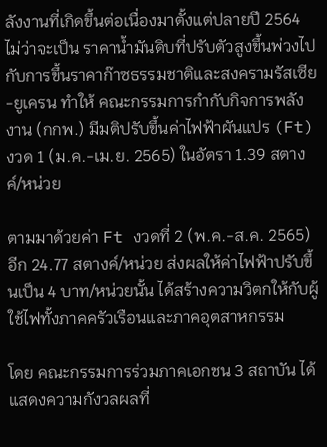ลังงานที่เกิดขึ้นต่อเนื่องมาตั้งแต่ปลายปี 2564 ไม่ว่าจะเป็น ราคาน้ำมันดิบที่ปรับตัวสูงขึ้นพ่วงไปกับการขึ้นราคาก๊าซธรรมชาติและสงครามรัสเซีย-ยูเครน ทำให้ คณะกรรมการกำกับกิจการพลังงาน (กกพ.) มีมติปรับขึ้นค่าไฟฟ้าผันแปร (Ft) งวด 1 (ม.ค.-เม.ย. 2565) ในอัตรา 1.39 สตางค์/หน่วย

ตามมาด้วยค่า Ft งวดที่ 2 (พ.ค.-ส.ค. 2565) อีก 24.77 สตางค์/หน่วย ส่งผลให้ค่าไฟฟ้าปรับขึ้นเป็น 4 บาท/หน่วยนั้น ได้สร้างความวิตกให้กับผู้ใช้ไฟทั้งภาคครัวเรือนและภาคอุตสาหกรรม

โดย คณะกรรมการร่วมภาคเอกชน 3 สถาบัน ได้แสดงความกังวลผลที่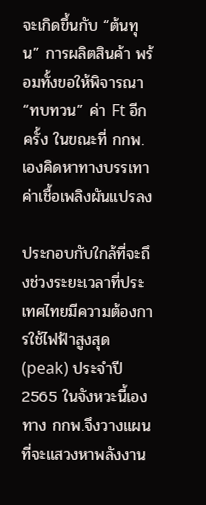จะเกิดขึ้นกับ “ต้นทุน” การผลิตสินค้า พร้อมทั้งขอให้พิจารณา “ทบทวน” ค่า Ft อีกครั้ง ในขณะที่ กกพ.เองคิดหาทางบรรเทาค่าเชื้อเพลิงผันแปรลง

ประกอบกับใกล้ที่จะถึงช่วงระยะเวลาที่ประเทศไทยมีความต้องการใช้ไฟฟ้าสูงสุด (peak) ประจำปี 2565 ในจังหวะนี้เองทาง กกพ.จึงวางแผนที่จะแสวงหาพลังงาน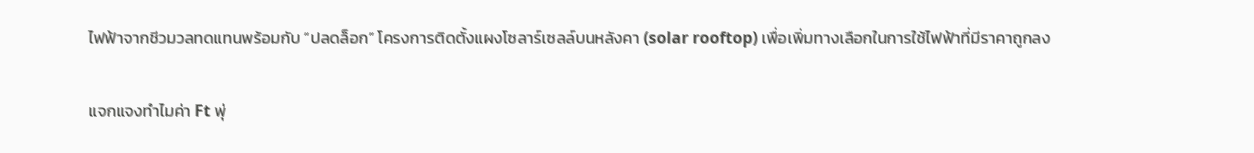ไฟฟ้าจากชีวมวลทดแทนพร้อมกับ “ปลดล็อก” โครงการติดตั้งแผงโซลาร์เซลล์บนหลังคา (solar rooftop) เพื่อเพิ่มทางเลือกในการใช้ไฟฟ้าที่มีราคาถูกลง

แจกแจงทำไมค่า Ft พุ่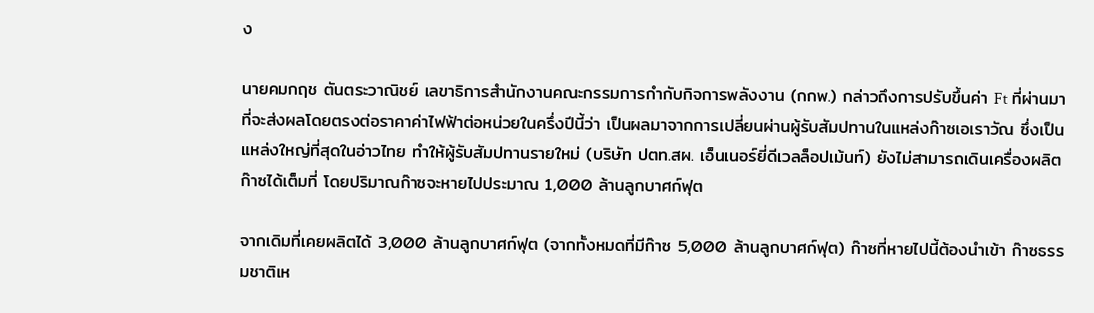ง

นายคมกฤช ตันตระวาณิชย์ เลขาธิการสำนักงานคณะกรรมการกำกับกิจการพลังงาน (กกพ.) กล่าวถึงการปรับขึ้นค่า Ft ที่ผ่านมาที่จะส่งผลโดยตรงต่อราคาค่าไฟฟ้าต่อหน่วยในครึ่งปีนี้ว่า เป็นผลมาจากการเปลี่ยนผ่านผู้รับสัมปทานในแหล่งก๊าซเอเราวัณ ซึ่งเป็นแหล่งใหญ่ที่สุดในอ่าวไทย ทำให้ผู้รับสัมปทานรายใหม่ (บริษัท ปตท.สผ. เอ็นเนอร์ยี่ดีเวลล็อปเม้นท์) ยังไม่สามารถเดินเครื่องผลิตก๊าซได้เต็มที่ โดยปริมาณก๊าซจะหายไปประมาณ 1,000 ล้านลูกบาศก์ฟุต

จากเดิมที่เคยผลิตได้ 3,000 ล้านลูกบาศก์ฟุต (จากทั้งหมดที่มีก๊าซ 5,000 ล้านลูกบาศก์ฟุต) ก๊าซที่หายไปนี้ต้องนำเข้า ก๊าซธรรมชาติเห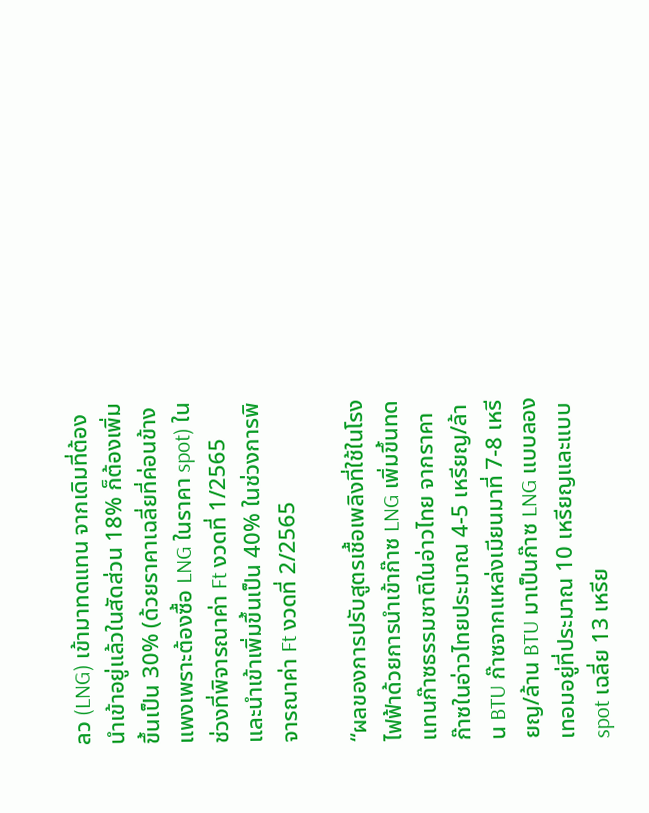ลว (LNG) เข้ามาทดแทน จากเดิมที่ต้องนำเข้าอยู่แล้วในสัดส่วน 18% ก็ต้องเพิ่มขึ้นเป็น 30% (ด้วยราคาเฉลี่ยที่ค่อนข้างแพงเพราะต้องซื้อ LNG ในราคา spot) ในช่วงที่พิจารณาค่า Ft งวดที่ 1/2565 และนำเข้าเพิ่มขึ้นเป็น 40% ในช่วงการพิจารณาค่า Ft งวดที่ 2/2565

“ผลของการปรับสูตรเชื้อเพลิงที่ใช้ในโรงไฟฟ้าด้วยการนำเข้าก๊าซ LNG เพิ่มขึ้นทดแทนก๊าซธรรมชาติในอ่าวไทย จากราคาก๊าซในอ่าวไทยประมาณ 4-5 เหรียญ/ล้าน BTU ก๊าซจากแหล่งเมียนมาที่ 7-8 เหรียญ/ล้าน BTU มาเป็นก๊าซ LNG แบบลองเทอมอยู่ที่ประมาณ 10 เหรียญและแบบ spot เฉลี่ย 13 เหรีย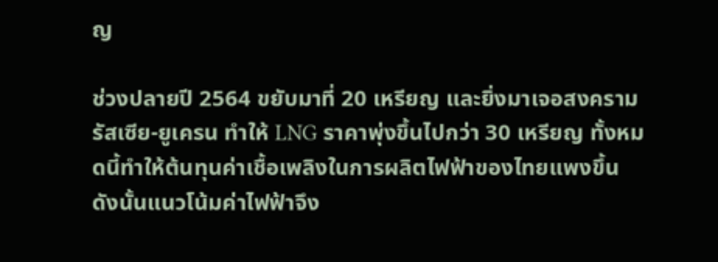ญ

ช่วงปลายปี 2564 ขยับมาที่ 20 เหรียญ และยิ่งมาเจอสงครามรัสเซีย-ยูเครน ทำให้ LNG ราคาพุ่งขึ้นไปกว่า 30 เหรียญ ทั้งหมดนี้ทำให้ต้นทุนค่าเชื้อเพลิงในการผลิตไฟฟ้าของไทยแพงขึ้น ดังนั้นแนวโน้มค่าไฟฟ้าจึง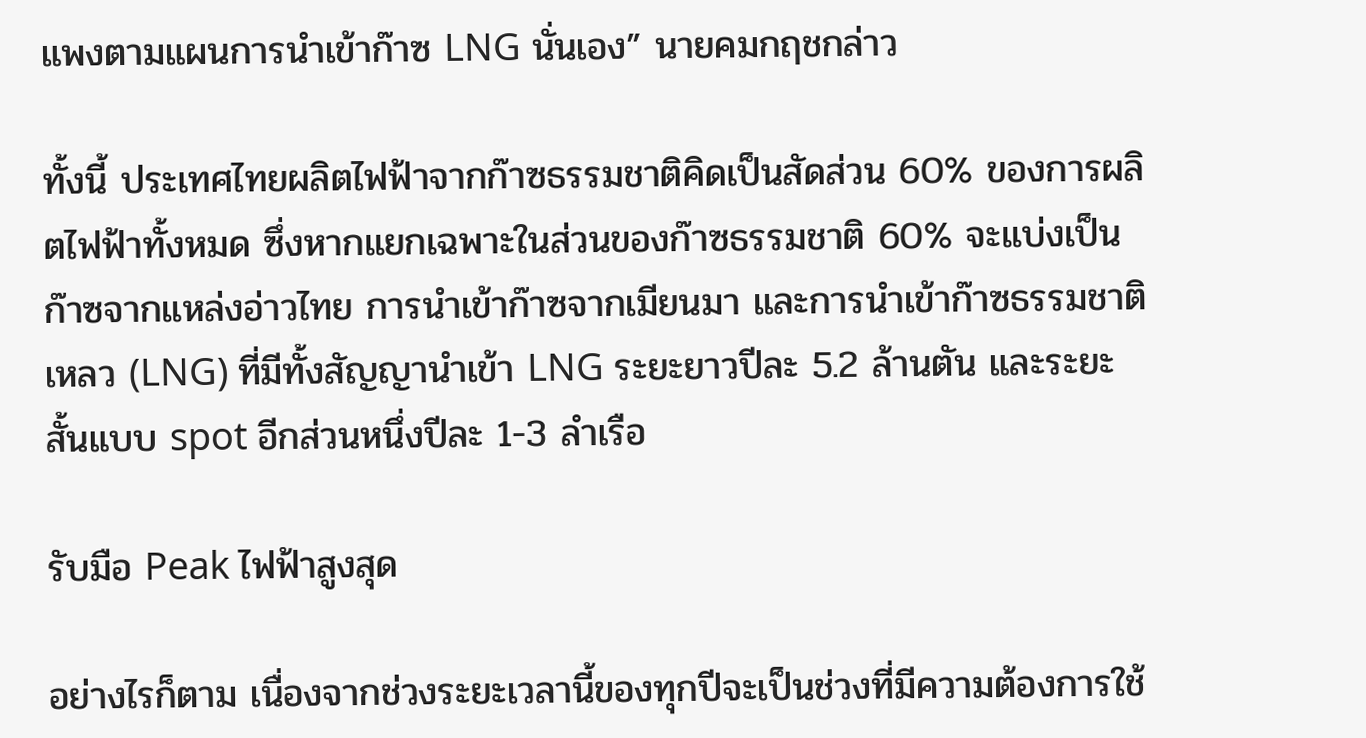แพงตามแผนการนำเข้าก๊าซ LNG นั่นเอง” นายคมกฤชกล่าว

ทั้งนี้ ประเทศไทยผลิตไฟฟ้าจากก๊าซธรรมชาติคิดเป็นสัดส่วน 60% ของการผลิตไฟฟ้าทั้งหมด ซึ่งหากแยกเฉพาะในส่วนของก๊าซธรรมชาติ 60% จะแบ่งเป็น ก๊าซจากแหล่งอ่าวไทย การนำเข้าก๊าซจากเมียนมา และการนำเข้าก๊าซธรรมชาติเหลว (LNG) ที่มีทั้งสัญญานำเข้า LNG ระยะยาวปีละ 5.2 ล้านตัน และระยะสั้นแบบ spot อีกส่วนหนึ่งปีละ 1-3 ลำเรือ

รับมือ Peak ไฟฟ้าสูงสุด

อย่างไรก็ตาม เนื่องจากช่วงระยะเวลานี้ของทุกปีจะเป็นช่วงที่มีความต้องการใช้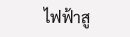ไฟฟ้าสู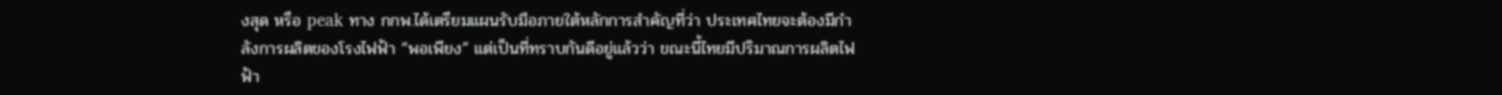งสุด หรือ peak ทาง กกพ.ได้เตรียมแผนรับมือภายใต้หลักการสำคัญที่ว่า ประเทศไทยจะต้องมีกำลังการผลิตของโรงไฟฟ้า “พอเพียง” แต่เป็นที่ทราบกันดีอยู่แล้วว่า ขณะนี้ไทยมีปริมาณการผลิตไฟฟ้า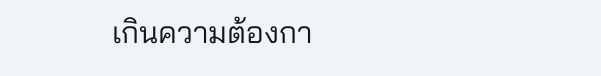เกินความต้องกา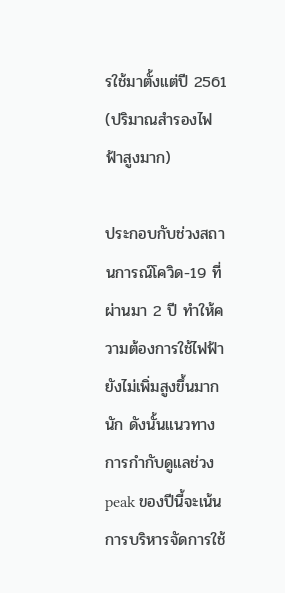รใช้มาตั้งแต่ปี 2561 (ปริมาณสำรองไฟฟ้าสูงมาก)

ประกอบกับช่วงสถานการณ์โควิด-19 ที่ผ่านมา 2 ปี ทำให้ความต้องการใช้ไฟฟ้ายังไม่เพิ่มสูงขึ้นมากนัก ดังนั้นแนวทางการกำกับดูแลช่วง peak ของปีนี้จะเน้นการบริหารจัดการใช้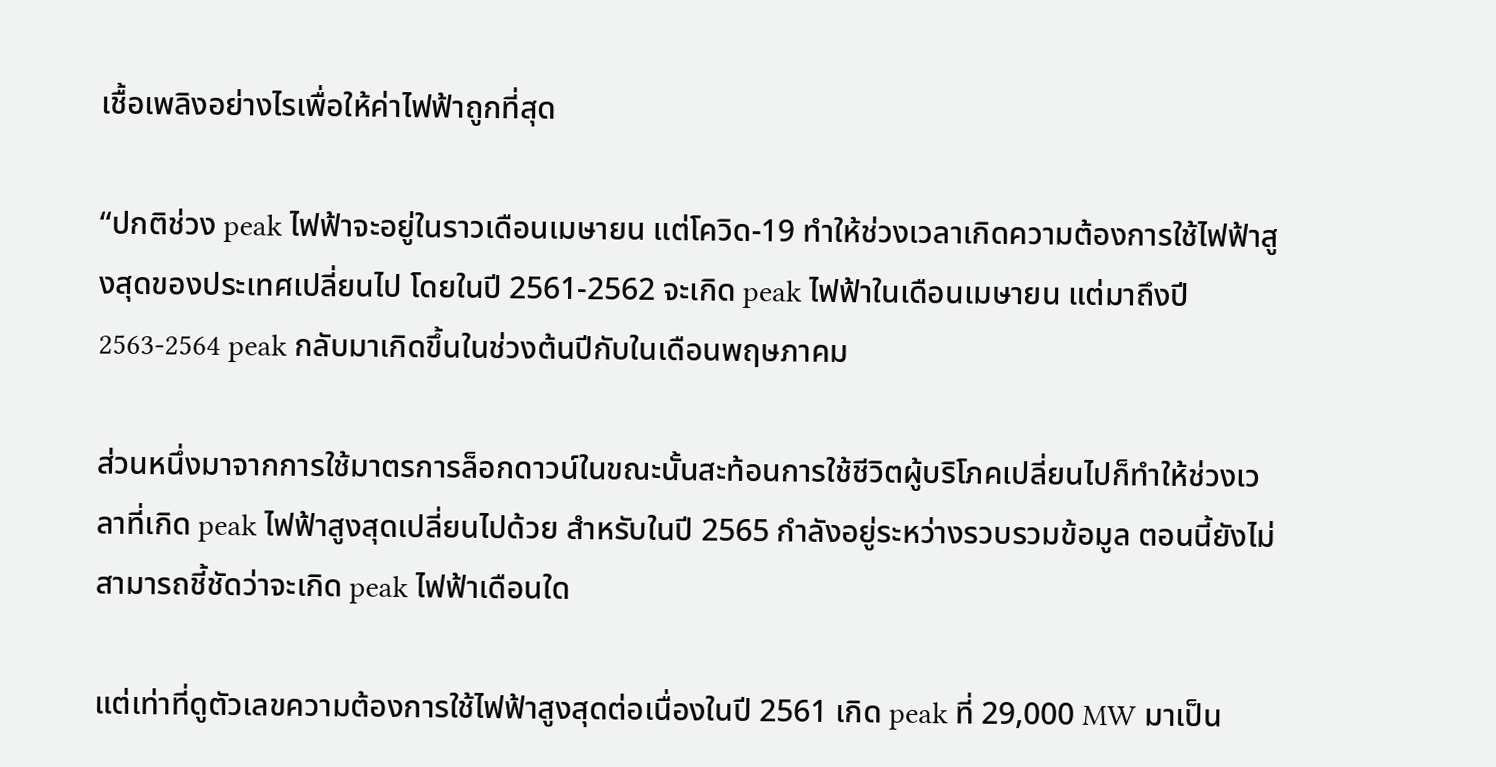เชื้อเพลิงอย่างไรเพื่อให้ค่าไฟฟ้าถูกที่สุด

“ปกติช่วง peak ไฟฟ้าจะอยู่ในราวเดือนเมษายน แต่โควิด-19 ทำให้ช่วงเวลาเกิดความต้องการใช้ไฟฟ้าสูงสุดของประเทศเปลี่ยนไป โดยในปี 2561-2562 จะเกิด peak ไฟฟ้าในเดือนเมษายน แต่มาถึงปี 2563-2564 peak กลับมาเกิดขึ้นในช่วงต้นปีกับในเดือนพฤษภาคม

ส่วนหนึ่งมาจากการใช้มาตรการล็อกดาวน์ในขณะนั้นสะท้อนการใช้ชีวิตผู้บริโภคเปลี่ยนไปก็ทำให้ช่วงเวลาที่เกิด peak ไฟฟ้าสูงสุดเปลี่ยนไปด้วย สำหรับในปี 2565 กำลังอยู่ระหว่างรวบรวมข้อมูล ตอนนี้ยังไม่สามารถชี้ชัดว่าจะเกิด peak ไฟฟ้าเดือนใด

แต่เท่าที่ดูตัวเลขความต้องการใช้ไฟฟ้าสูงสุดต่อเนื่องในปี 2561 เกิด peak ที่ 29,000 MW มาเป็น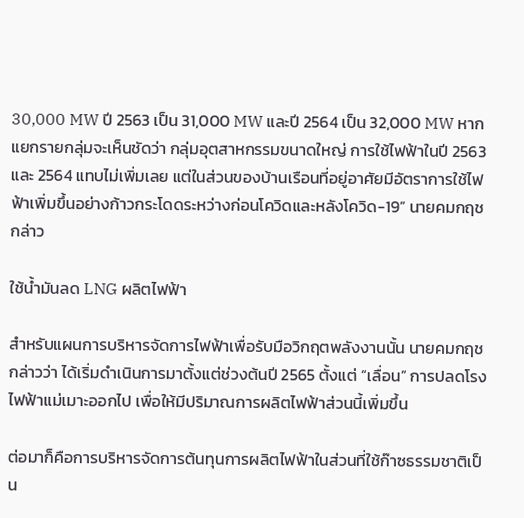30,000 MW ปี 2563 เป็น 31,000 MW และปี 2564 เป็น 32,000 MW หากแยกรายกลุ่มจะเห็นชัดว่า กลุ่มอุตสาหกรรมขนาดใหญ่ การใช้ไฟฟ้าในปี 2563 และ 2564 แทบไม่เพิ่มเลย แต่ในส่วนของบ้านเรือนที่อยู่อาศัยมีอัตราการใช้ไฟฟ้าเพิ่มขึ้นอย่างก้าวกระโดดระหว่างก่อนโควิดและหลังโควิด-19” นายคมกฤชกล่าว

ใช้น้ำมันลด LNG ผลิตไฟฟ้า

สำหรับแผนการบริหารจัดการไฟฟ้าเพื่อรับมือวิกฤตพลังงานนั้น นายคมกฤชกล่าวว่า ได้เริ่มดำเนินการมาตั้งแต่ช่วงต้นปี 2565 ตั้งแต่ “เลื่อน” การปลดโรงไฟฟ้าแม่เมาะออกไป เพื่อให้มีปริมาณการผลิตไฟฟ้าส่วนนี้เพิ่มขึ้น

ต่อมาก็คือการบริหารจัดการต้นทุนการผลิตไฟฟ้าในส่วนที่ใช้ก๊าซธรรมชาติเป็น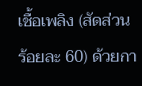เชื้อเพลิง (สัดส่วนร้อยละ 60) ด้วยกา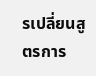รเปลี่ยนสูตรการ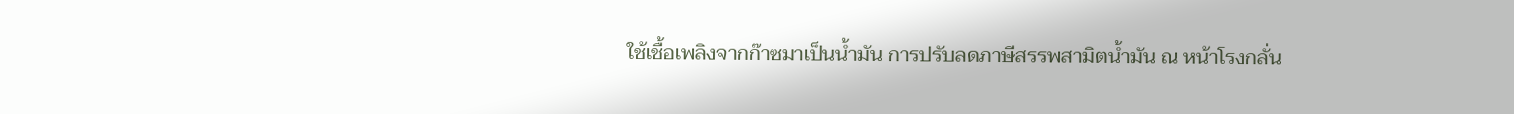ใช้เชื้อเพลิงจากก๊าซมาเป็นน้ำมัน การปรับลดภาษีสรรพสามิตน้ำมัน ณ หน้าโรงกลั่น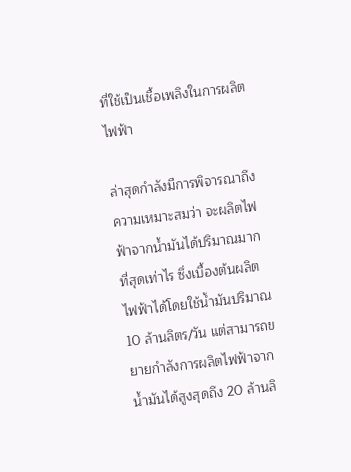ที่ใช้เป็นเชื้อเพลิงในการผลิตไฟฟ้า

ล่าสุดกำลังมีการพิจารณาถึงความเหมาะสมว่า จะผลิตไฟฟ้าจากน้ำมันได้ปริมาณมากที่สุดเท่าไร ซึ่งเบื้องต้นผลิตไฟฟ้าได้โดยใช้น้ำมันปริมาณ 10 ล้านลิตร/วัน แต่สามารถขยายกำลังการผลิตไฟฟ้าจากน้ำมันได้สูงสุดถึง 20 ล้านลิ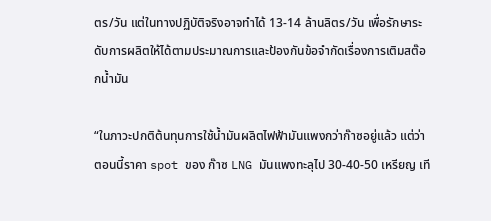ตร/วัน แต่ในทางปฏิบัติจริงอาจทำได้ 13-14 ล้านลิตร/วัน เพื่อรักษาระดับการผลิตให้ได้ตามประมาณการและป้องกันข้อจำกัดเรื่องการเติมสต๊อกน้ำมัน

“ในภาวะปกติต้นทุนการใช้น้ำมันผลิตไฟฟ้ามันแพงกว่าก๊าซอยู่แล้ว แต่ว่าตอนนี้ราคา spot ของ ก๊าซ LNG มันแพงทะลุไป 30-40-50 เหรียญ เที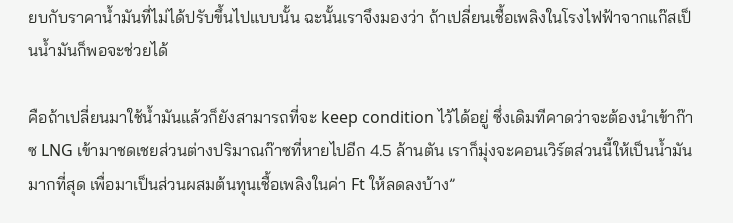ยบกับราคาน้ำมันที่ไม่ได้ปรับขึ้นไปแบบนั้น ฉะนั้นเราจึงมองว่า ถ้าเปลี่ยนเชื้อเพลิงในโรงไฟฟ้าจากแก๊สเป็นน้ำมันก็พอจะช่วยได้

คือถ้าเปลี่ยนมาใช้น้ำมันแล้วก็ยังสามารถที่จะ keep condition ไว้ได้อยู่ ซึ่งเดิมทีคาดว่าจะต้องนำเข้าก๊าซ LNG เข้ามาชดเชยส่วนต่างปริมาณก๊าซที่หายไปอีก 4.5 ล้านตัน เราก็มุ่งจะคอนเวิร์ตส่วนนี้ให้เป็นน้ำมันมากที่สุด เพื่อมาเป็นส่วนผสมต้นทุนเชื้อเพลิงในค่า Ft ให้ลดลงบ้าง”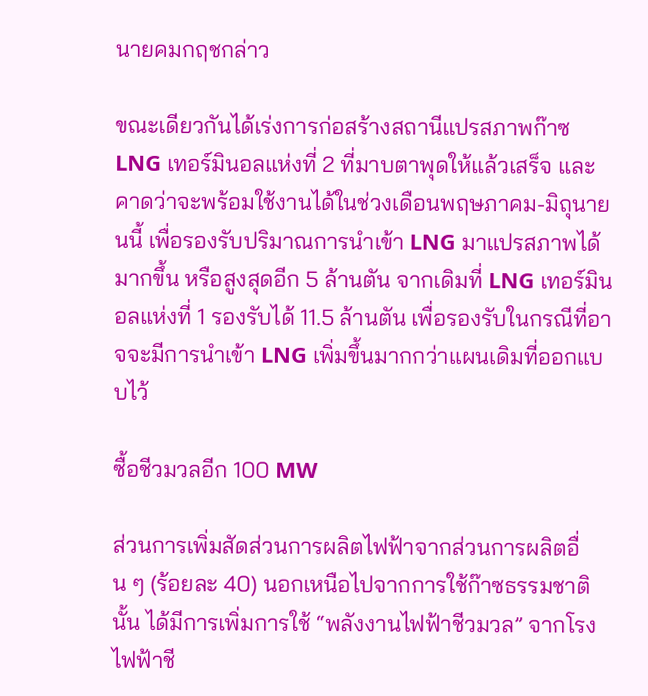นายคมกฤชกล่าว

ขณะเดียวกันได้เร่งการก่อสร้างสถานีแปรสภาพก๊าซ LNG เทอร์มินอลแห่งที่ 2 ที่มาบตาพุดให้แล้วเสร็จ และคาดว่าจะพร้อมใช้งานได้ในช่วงเดือนพฤษภาคม-มิถุนายนนี้ เพื่อรองรับปริมาณการนำเข้า LNG มาแปรสภาพได้มากขึ้น หรือสูงสุดอีก 5 ล้านตัน จากเดิมที่ LNG เทอร์มินอลแห่งที่ 1 รองรับได้ 11.5 ล้านตัน เพื่อรองรับในกรณีที่อาจจะมีการนำเข้า LNG เพิ่มขึ้นมากกว่าแผนเดิมที่ออกแบบไว้

ซื้อชีวมวลอีก 100 MW

ส่วนการเพิ่มสัดส่วนการผลิตไฟฟ้าจากส่วนการผลิตอื่น ๆ (ร้อยละ 40) นอกเหนือไปจากการใช้ก๊าซธรรมชาตินั้น ได้มีการเพิ่มการใช้ “พลังงานไฟฟ้าชีวมวล” จากโรงไฟฟ้าชี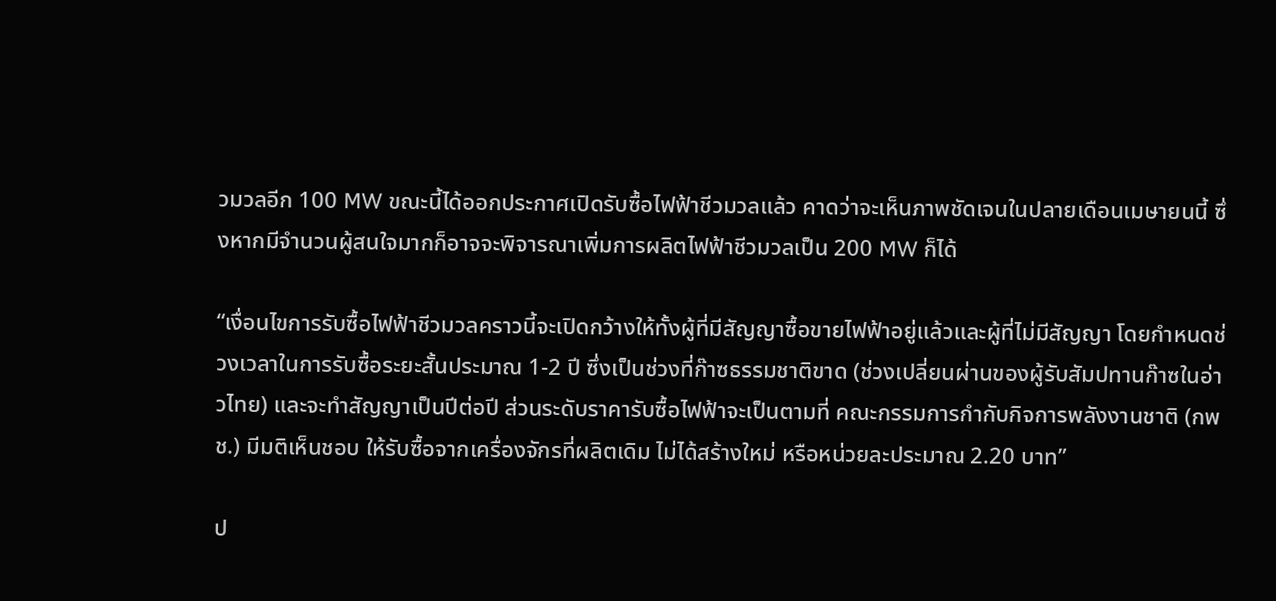วมวลอีก 100 MW ขณะนี้ได้ออกประกาศเปิดรับซื้อไฟฟ้าชีวมวลแล้ว คาดว่าจะเห็นภาพชัดเจนในปลายเดือนเมษายนนี้ ซึ่งหากมีจำนวนผู้สนใจมากก็อาจจะพิจารณาเพิ่มการผลิตไฟฟ้าชีวมวลเป็น 200 MW ก็ได้

“เงื่อนไขการรับซื้อไฟฟ้าชีวมวลคราวนี้จะเปิดกว้างให้ทั้งผู้ที่มีสัญญาซื้อขายไฟฟ้าอยู่แล้วและผู้ที่ไม่มีสัญญา โดยกำหนดช่วงเวลาในการรับซื้อระยะสั้นประมาณ 1-2 ปี ซึ่งเป็นช่วงที่ก๊าซธรรมชาติขาด (ช่วงเปลี่ยนผ่านของผู้รับสัมปทานก๊าซในอ่าวไทย) และจะทำสัญญาเป็นปีต่อปี ส่วนระดับราคารับซื้อไฟฟ้าจะเป็นตามที่ คณะกรรมการกำกับกิจการพลังงานชาติ (กพช.) มีมติเห็นชอบ ให้รับซื้อจากเครื่องจักรที่ผลิตเดิม ไม่ได้สร้างใหม่ หรือหน่วยละประมาณ 2.20 บาท”

ป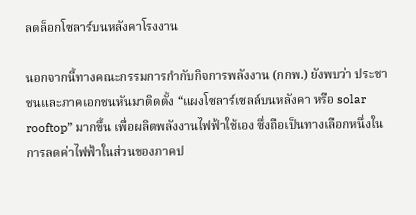ลดล็อกโซลาร์บนหลังคาโรงงาน

นอกจากนี้ทางคณะกรรมการกำกับกิจการพลังงาน (กกพ.) ยังพบว่า ประชาชนและภาคเอกชนหันมาติดตั้ง “แผงโซลาร์เซลล์บนหลังคา หรือ solar rooftop” มากขึ้น เพื่อผลิตพลังงานไฟฟ้าใช้เอง ซึ่งถือเป็นทางเลือกหนึ่งในการลดค่าไฟฟ้าในส่วนของภาคป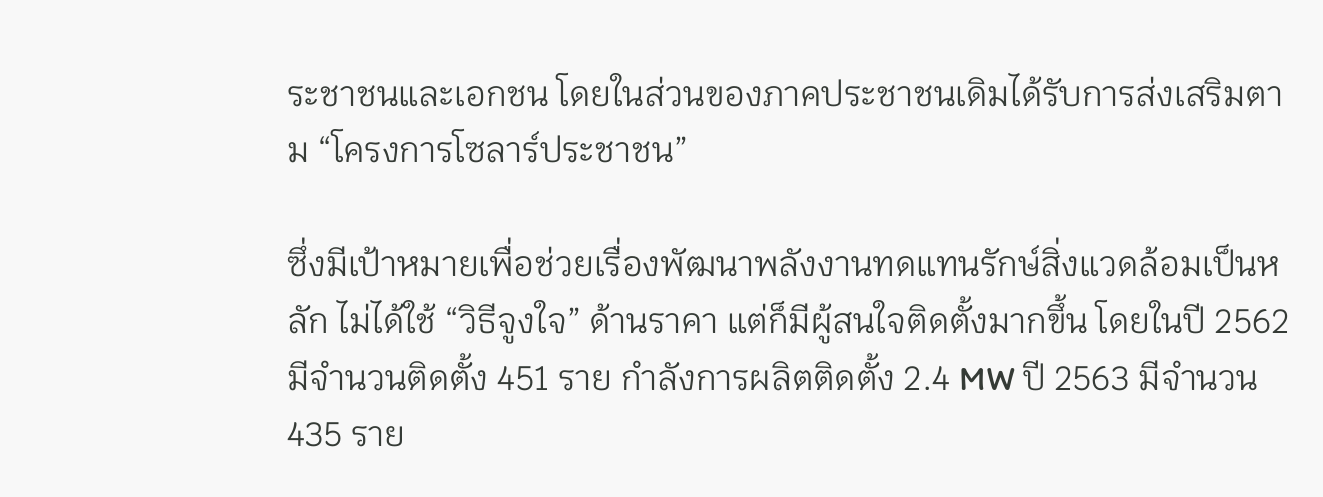ระชาชนและเอกชน โดยในส่วนของภาคประชาชนเดิมได้รับการส่งเสริมตาม “โครงการโซลาร์ประชาชน”

ซึ่งมีเป้าหมายเพื่อช่วยเรื่องพัฒนาพลังงานทดแทนรักษ์สิ่งแวดล้อมเป็นหลัก ไม่ได้ใช้ “วิธีจูงใจ” ด้านราคา แต่ก็มีผู้สนใจติดตั้งมากขึ้น โดยในปี 2562 มีจำนวนติดตั้ง 451 ราย กำลังการผลิตติดตั้ง 2.4 MW ปี 2563 มีจำนวน 435 ราย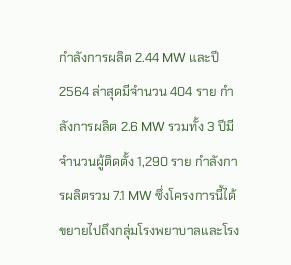กำลังการผลิต 2.44 MW และปี 2564 ล่าสุดมีจำนวน 404 ราย กำลังการผลิต 2.6 MW รวมทั้ง 3 ปีมีจำนวนผู้ติดตั้ง 1,290 ราย กำลังการผลิตรวม 7.1 MW ซึ่งโครงการนี้ได้ขยายไปถึงกลุ่มโรงพยาบาลและโรง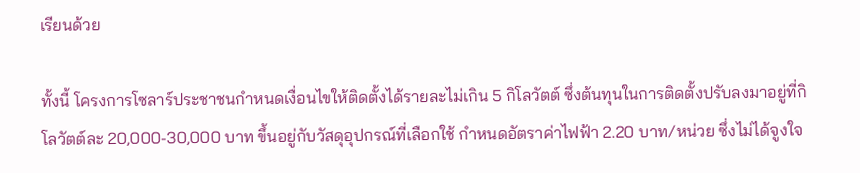เรียนด้วย

ทั้งนี้ โครงการโซลาร์ประชาชนกำหนดเงื่อนไขให้ติดตั้งได้รายละไม่เกิน 5 กิโลวัตต์ ซึ่งต้นทุนในการติดตั้งปรับลงมาอยู่ที่กิโลวัตต์ละ 20,000-30,000 บาท ขึ้นอยู่กับวัสดุอุปกรณ์ที่เลือกใช้ กำหนดอัตราค่าไฟฟ้า 2.20 บาท/หน่วย ซึ่งไม่ได้จูงใจ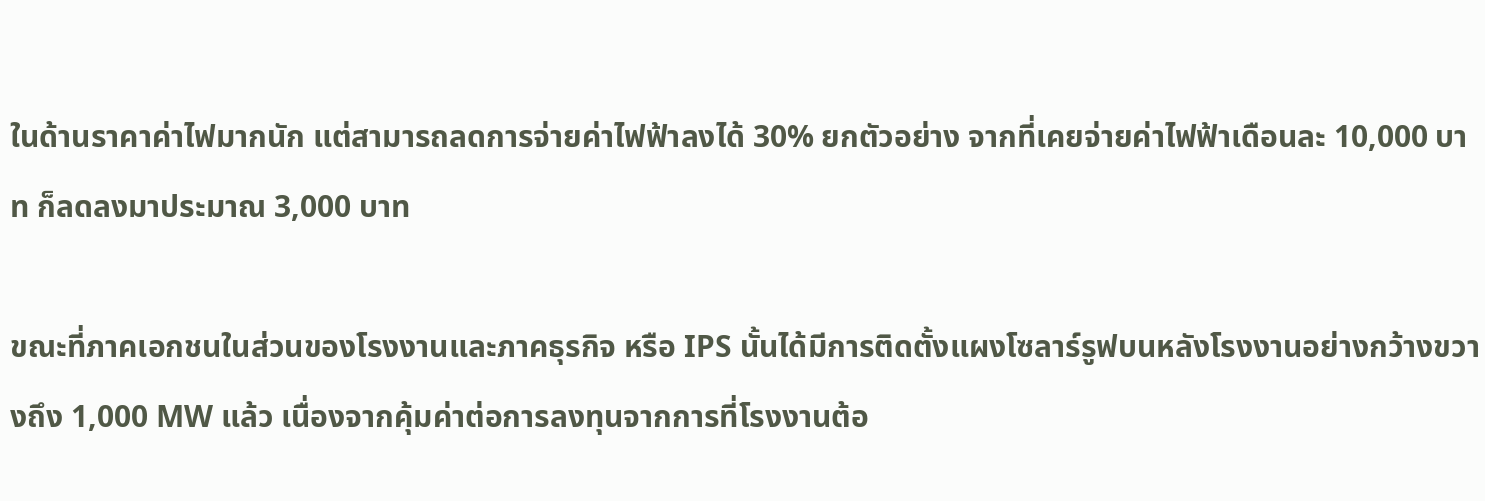ในด้านราคาค่าไฟมากนัก แต่สามารถลดการจ่ายค่าไฟฟ้าลงได้ 30% ยกตัวอย่าง จากที่เคยจ่ายค่าไฟฟ้าเดือนละ 10,000 บาท ก็ลดลงมาประมาณ 3,000 บาท

ขณะที่ภาคเอกชนในส่วนของโรงงานและภาคธุรกิจ หรือ IPS นั้นได้มีการติดตั้งแผงโซลาร์รูฟบนหลังโรงงานอย่างกว้างขวางถึง 1,000 MW แล้ว เนื่องจากคุ้มค่าต่อการลงทุนจากการที่โรงงานต้อ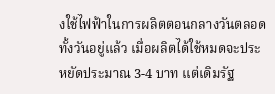งใช้ไฟฟ้าในการผลิตตอนกลางวันตลอดทั้งวันอยู่แล้ว เมื่อผลิตได้ใช้หมดจะประหยัดประมาณ 3-4 บาท แต่เดิมรัฐ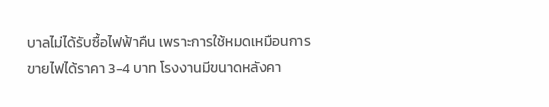บาลไม่ได้รับซื้อไฟฟ้าคืน เพราะการใช้หมดเหมือนการขายไฟได้ราคา 3-4 บาท โรงงานมีขนาดหลังคา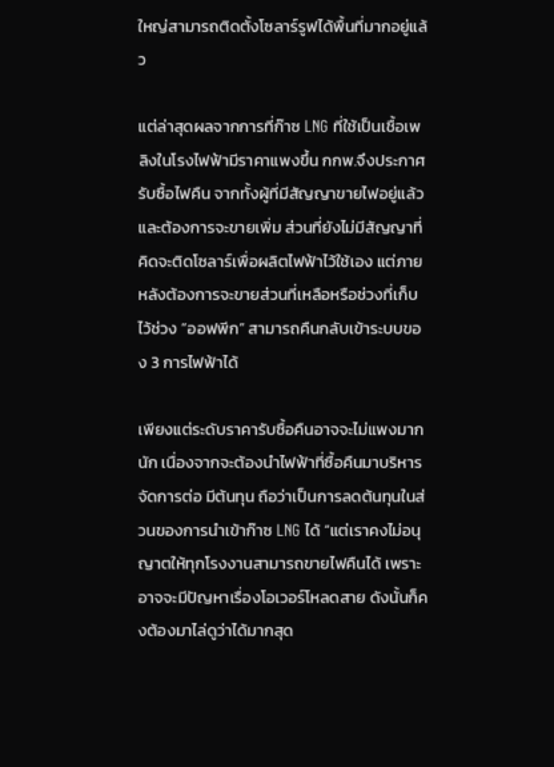ใหญ่สามารถติดตั้งโซลาร์รูฟได้พื้นที่มากอยู่แล้ว

แต่ล่าสุดผลจากการที่ก๊าซ LNG ที่ใช้เป็นเชื้อเพลิงในโรงไฟฟ้ามีราคาแพงขึ้น กกพ.จึงประกาศรับซื้อไฟคืน จากทั้งผู้ที่มีสัญญาขายไฟอยู่แล้วและต้องการจะขายเพิ่ม ส่วนที่ยังไม่มีสัญญาที่คิดจะติดโซลาร์เพื่อผลิตไฟฟ้าไว้ใช้เอง แต่ภายหลังต้องการจะขายส่วนที่เหลือหรือช่วงที่เก็บไว้ช่วง “ออฟพีก” สามารถคืนกลับเข้าระบบของ 3 การไฟฟ้าได้

เพียงแต่ระดับราคารับซื้อคืนอาจจะไม่แพงมากนัก เนื่องจากจะต้องนำไฟฟ้าที่ซื้อคืนมาบริหารจัดการต่อ มีต้นทุน ถือว่าเป็นการลดต้นทุนในส่วนของการนำเข้าก๊าซ LNG ได้ “แต่เราคงไม่อนุญาตให้ทุกโรงงานสามารถขายไฟคืนได้ เพราะอาจจะมีปัญหาเรื่องโอเวอร์โหลดสาย ดังนั้นก็คงต้องมาไล่ดูว่าได้มากสุด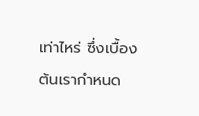เท่าไหร่ ซึ่งเบื้องต้นเรากำหนด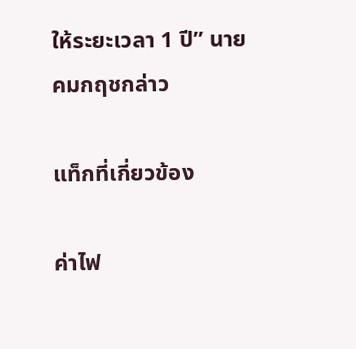ให้ระยะเวลา 1 ปี” นายคมกฤชกล่าว

แท็กที่เกี่ยวข้อง

ค่าไฟ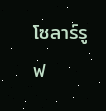โซลาร์รูฟ